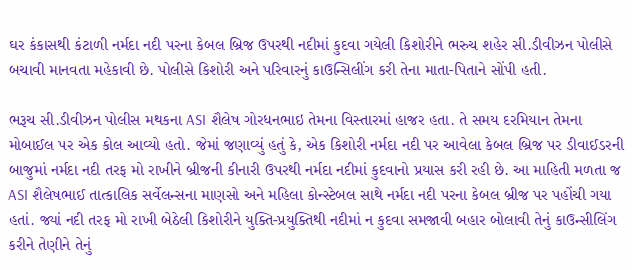ઘર કંકાસથી કંટાળી નર્મદા નદી પરના કેબલ બ્રિજ ઉપરથી નદીમાં કુદવા ગયેલી કિશોરીને ભરુચ શહેર સી.ડીવીઝન પોલીસે બચાવી માનવતા મહેકાવી છે. પોલીસે કિશોરી અને પરિવારનું કાઉન્સિલીંગ કરી તેના માતા-પિતાને સોંપી હતી.

ભરૂચ સી.ડીવીઝન પોલીસ મથકના ASI શૈલેષ ગોરધનભાઇ તેમના વિસ્તારમાં હાજર હતા. તે સમય દરમિયાન તેમના મોબાઈલ પર એક કોલ આવ્યો હતો. જેમાં જણાવ્યું હતું કે, એક કિશોરી નર્મદા નદી પર આવેલા કેબલ બ્રિજ પર ડીવાઈડરની બાજુમાં નર્મદા નદી તરફ મો રાખીને બ્રીજની કીનારી ઉપરથી નર્મદા નદીમાં કુદવાનો પ્રયાસ કરી રહી છે. આ માહિતી મળતા જ ASI શૈલેષભાઈ તાત્કાલિક સર્વેલન્સના માણસો અને મહિલા કોન્સ્ટેબલ સાથે નર્મદા નદી પરના કેબલ બ્રીજ પર પહોંચી ગયા હતાં. જ્યાં નદી તરફ મો રાખી બેઠેલી કિશોરીને યુક્તિ-પ્રયુક્તિથી નદીમાં ન કુદવા સમજાવી બહાર બોલાવી તેનું કાઉન્સીલિંગ કરીને તેણીને તેનું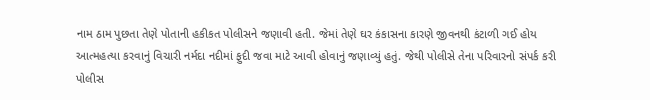નામ ઠામ પુછતા તેણે પોતાની હકીકત પોલીસને જણાવી હતી. જેમાં તેણે ઘર કંકાસના કારણે જીવનથી કંટાળી ગઈ હોય આત્મહત્યા કરવાનું વિચારી નર્મદા નદીમાં ફુદી જવા માટે આવી હોવાનું જણાવ્યું હતું. જેથી પોલીસે તેના પરિવારનો સંપર્ક કરી પોલીસ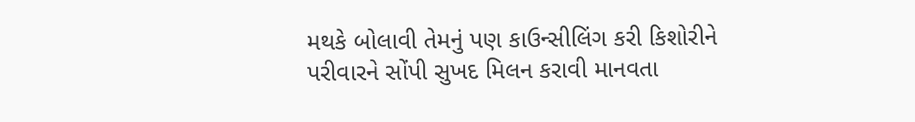મથકે બોલાવી તેમનું પણ કાઉન્સીલિંગ કરી કિશોરીને પરીવારને સોંપી સુખદ મિલન કરાવી માનવતા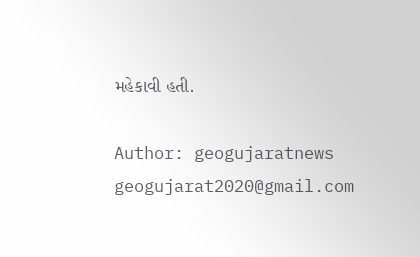મહેકાવી હતી.

Author: geogujaratnews
geogujarat2020@gmail.com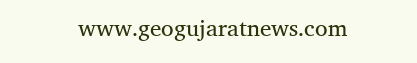www.geogujaratnews.com